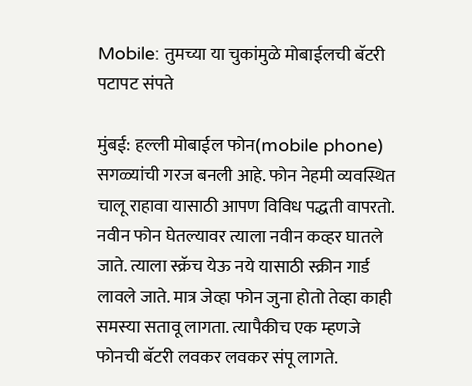Mobile: तुमच्या या चुकांमुळे मोबाईलची बॅटरी पटापट संपते

मुंबई: हल्ली मोबाईल फोन(mobile phone) सगळ्यांची गरज बनली आहे. फोन नेहमी व्यवस्थित चालू राहावा यासाठी आपण विविध पद्धती वापरतो. नवीन फोन घेतल्यावर त्याला नवीन कव्हर घातले जाते. त्याला स्क्रॅच येऊ नये यासाठी स्क्रीन गार्ड लावले जाते. मात्र जेव्हा फोन जुना होतो तेव्हा काही समस्या सतावू लागता. त्यापैकीच एक म्हणजे फोनची बॅटरी लवकर लवकर संपू लागते.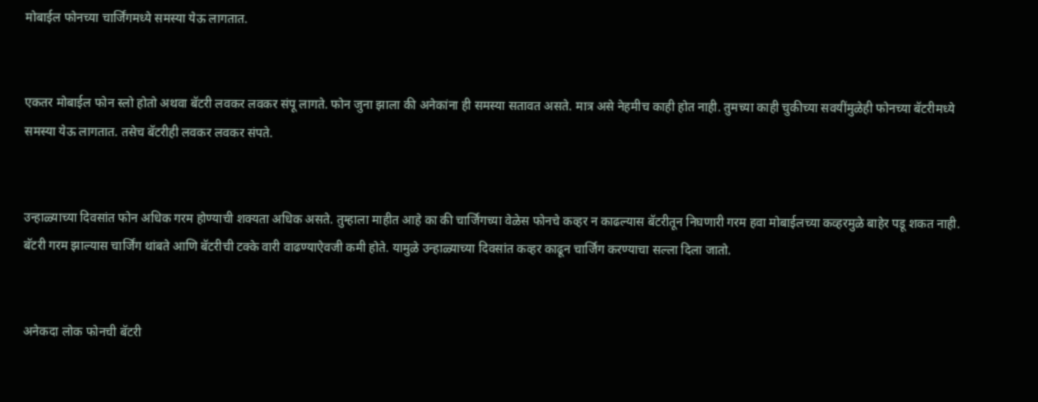मोबाईल फोनच्या चार्जिंगमध्ये समस्या येऊ लागतात.


एकतर मोबाईल फोन स्लो होतो अथवा बॅटरी लवकर लवकर संपू लागते. फोन जुना झाला की अनेकांना ही समस्या सतावत असते. मात्र असे नेहमीच काही होत नाही. तुमच्या काही चुकीच्या सवयींमुळेही फोनच्या बॅटरीमध्ये समस्या येऊ लागतात. तसेच बॅटरीही लवकर लवकर संपते.


उन्हाळ्याच्या दिवसांत फोन अधिक गरम होण्याची शक्यता अधिक असते. तुम्हाला माहीत आहे का की चार्जिंगच्या वेळेस फोनचे कव्हर न काढल्यास बॅटरीतून निघणारी गरम हवा मोबाईलच्या कव्हरमुळे बाहेर पडू शकत नाही. बॅटरी गरम झाल्यास चार्जिंग थांबते आणि बॅटरीची टक्के वारी वाढण्याऐवजी कमी होते. यामुळे उन्हाळ्याच्या दिवसांत कव्हर काढून चार्जिंग करण्याचा सल्ला दिला जातो.


अनेकदा लोक फोनची बॅटरी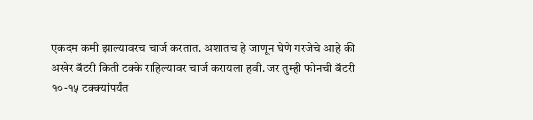एकदम कमी झाल्यावरच चार्ज करतात. अशातच हे जाणून घेणे गरजेचे आहे की अखेर बॅटरी किती टक्के राहिल्यावर चार्ज करायला हवी. जर तुम्ही फोनची बॅटरी १०-१५ टक्क्यांपर्यंत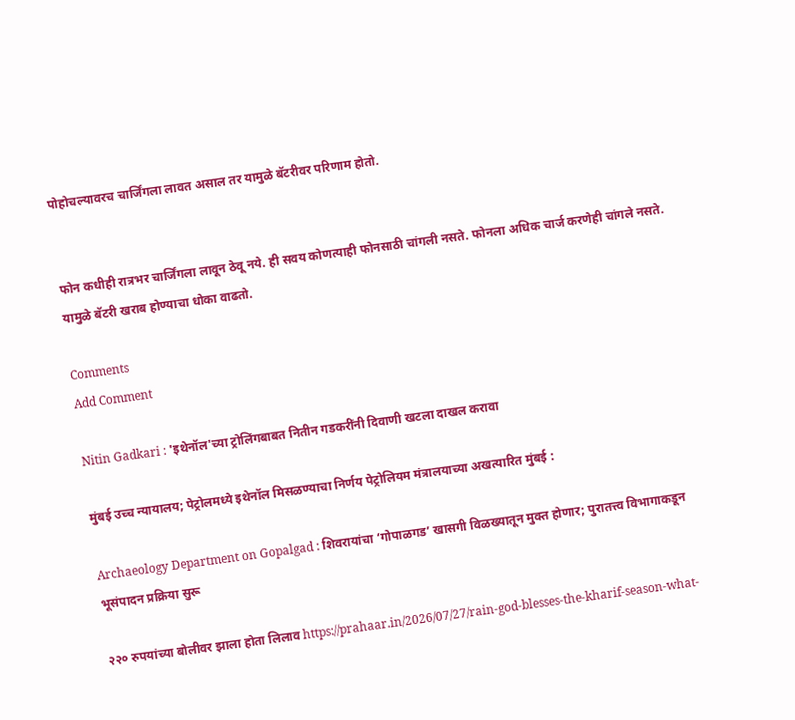पोहोचल्यावरच चार्जिंगला लावत असाल तर यामुळे बॅटरीवर परिणाम होतो.


फोन कधीही रात्रभर चार्जिंगला लावून ठेवू नये. ही सवय कोणत्याही फोनसाठी चांगली नसते. फोनला अधिक चार्ज करणेही चांगले नसते. यामुळे बॅटरी खराब होण्याचा धोका वाढतो.

Comments
Add Comment

Nitin Gadkari : 'इथेनॉल'च्या ट्रोलिंगबाबत नितीन गडकरींनी दिवाणी खटला दाखल करावा

मुंबई उच्च न्यायालय; पेट्रोलमध्ये इथेनॉल मिसळण्याचा निर्णय पेट्रोलियम मंत्रालयाच्या अखत्यारित मुंबई :

Archaeology Department on Gopalgad : शिवरायांचा ‘गोपाळगड’ खासगी विळख्यातून मुक्त होणार; पुरातत्त्व विभागाकडून भूसंपादन प्रक्रिया सुरू

२२० रुपयांच्या बोलीवर झाला होता लिलाव https://prahaar.in/2026/07/27/rain-god-blesses-the-kharif-season-what-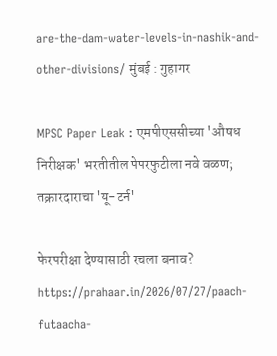are-the-dam-water-levels-in-nashik-and-other-divisions/ मुंबई : गुहागर

MPSC Paper Leak : एमपीएससीच्या 'औषध निरीक्षक' भरतीतील पेपरफुटीला नवे वळण; तक्रारदाराचा 'यू-टर्न'

फेरपरीक्षा देण्यासाठी रचला बनाव? https://prahaar.in/2026/07/27/paach-futaacha-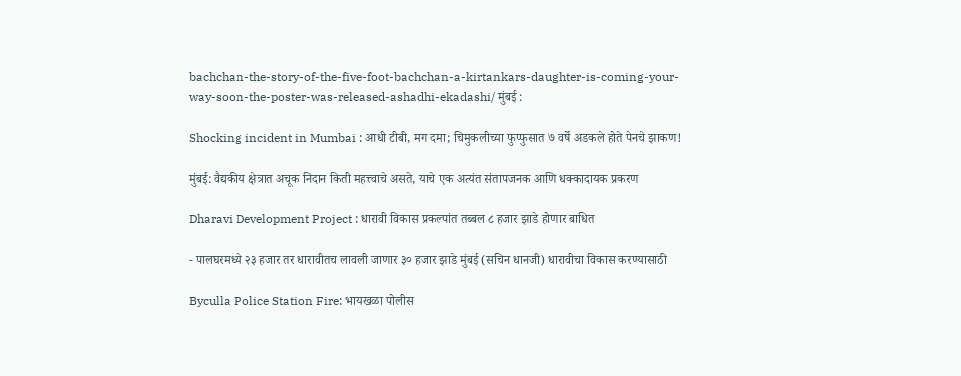bachchan-the-story-of-the-five-foot-bachchan-a-kirtankars-daughter-is-coming-your-way-soon-the-poster-was-released-ashadhi-ekadashi/ मुंबई :

Shocking incident in Mumbai : आधी टीबी, मग दमा; चिमुकलीच्या फुप्फुसात ७ वर्षे अडकले होते पेनचे झाकण!

मुंबई: वैद्यकीय क्षेत्रात अचूक निदान किती महत्त्वाचे असते, याचे एक अत्यंत संतापजनक आणि धक्कादायक प्रकरण

Dharavi Development Project : धारावी विकास प्रकल्पांत तब्बल ८ हजार झाडे होणार बाधित

- पालघरमध्ये २३ हजार तर धारावीतच लावली जाणार ३० हजार झाडे मुंबई (सचिन धानजी) धारावीचा विकास करण्यासाठी

Byculla Police Station Fire: भायखळा पोलीस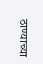ठाण्याच्या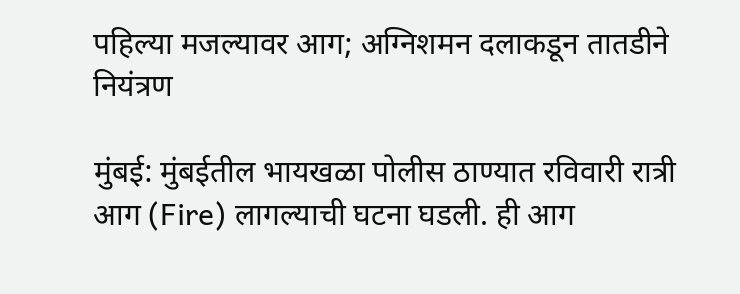पहिल्या मजल्यावर आग; अग्निशमन दलाकडून तातडीने नियंत्रण

मुंबई: मुंबईतील भायखळा पोलीस ठाण्यात रविवारी रात्री आग (Fire) लागल्याची घटना घडली. ही आग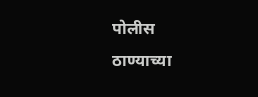पोलीस ठाण्याच्या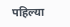पहिल्या